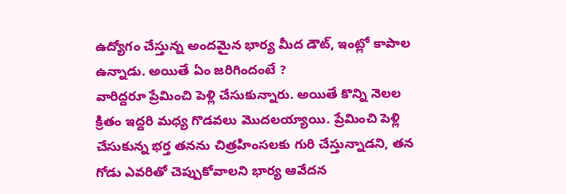ఉద్యోగం చేస్తున్న అందమైన భార్య మీద డౌట్, ఇంట్లో కాపాల ఉన్నాడు. అయితే ఏం జరిగిందంటే ?
వారిద్దరూ ప్రేమించి పెళ్లి చేసుకున్నారు. అయితే కొన్ని నెలల క్రితం ఇద్దరి మధ్య గొడవలు మొదలయ్యాయి. ప్రేమించి పెళ్లి చేసుకున్న భర్త తనను చిత్రహింసలకు గురి చేస్తున్నాడని, తన గోడు ఎవరితో చెప్పుకోవాలని భార్య ఆవేదన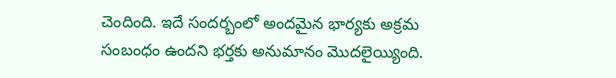చెందింది. ఇదే సందర్బంలో అందమైన భార్యకు అక్రమ సంబంధం ఉందని భర్తకు అనుమానం మొదలైయ్యింది.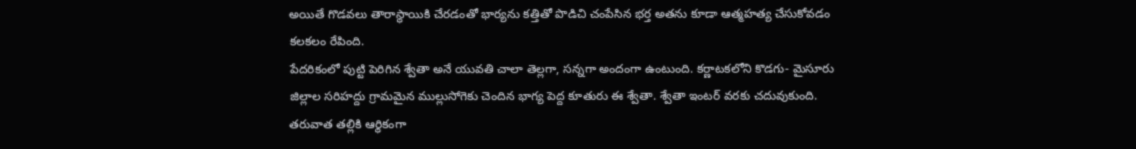అయితే గొడవలు తారాస్థాయికి చేరడంతో భార్యను కత్తితో పొడిచి చంపేసిన భర్త అతను కూడా ఆత్మహత్య చేసుకోవడం కలకలం రేపింది.
పేదరికంలో పుట్టి పెరిగిన శ్వేతా అనే యువతి చాలా తెల్లగా, సన్నగా అందంగా ఉంటుంది. కర్ణాటకలోని కొడగు- మైసూరు జిల్లాల సరిహద్దు గ్రామమైన ముల్లుసోగెకు చెందిన భాగ్య పెద్ద కూతురు ఈ శ్వేతా. శ్వేతా ఇంటర్ వరకు చదువుకుంది. తరువాత తల్లికి ఆర్థికంగా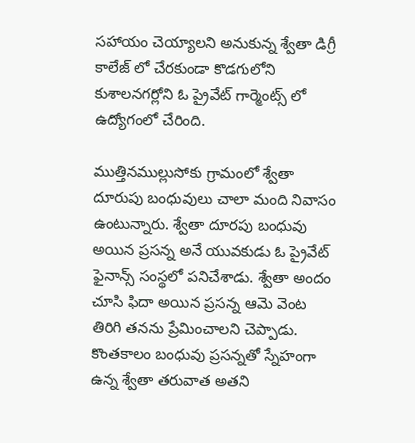సహాయం చెయ్యాలని అనుకున్న శ్వేతా డిగ్రీ కాలేజ్ లో చేరకుండా కొడగులోని కుశాలనగర్లోని ఓ ప్రైవేట్ గార్మెంట్స్ లో ఉద్యోగంలో చేరింది.

ముత్తినముల్లుసోకు గ్రామంలో శ్వేతా దూరుపు బంధువులు చాలా మంది నివాసం ఉంటున్నారు. శ్వేతా దూరపు బంధువు అయిన ప్రసన్న అనే యువకుడు ఓ ప్రైవేట్ ఫైనాన్స్ సంస్థలో పనిచేశాడు. శ్వేతా అందం చూసి ఫిదా అయిన ప్రసన్న ఆమె వెంట తిరిగి తనను ప్రేమించాలని చెప్పాడు. కొంతకాలం బంధువు ప్రసన్నతో స్నేహంగా ఉన్న శ్వేతా తరువాత అతని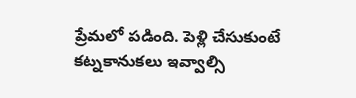ప్రేమలో పడింది. పెళ్లి చేసుకుంటే కట్నకానుకలు ఇవ్వాల్సి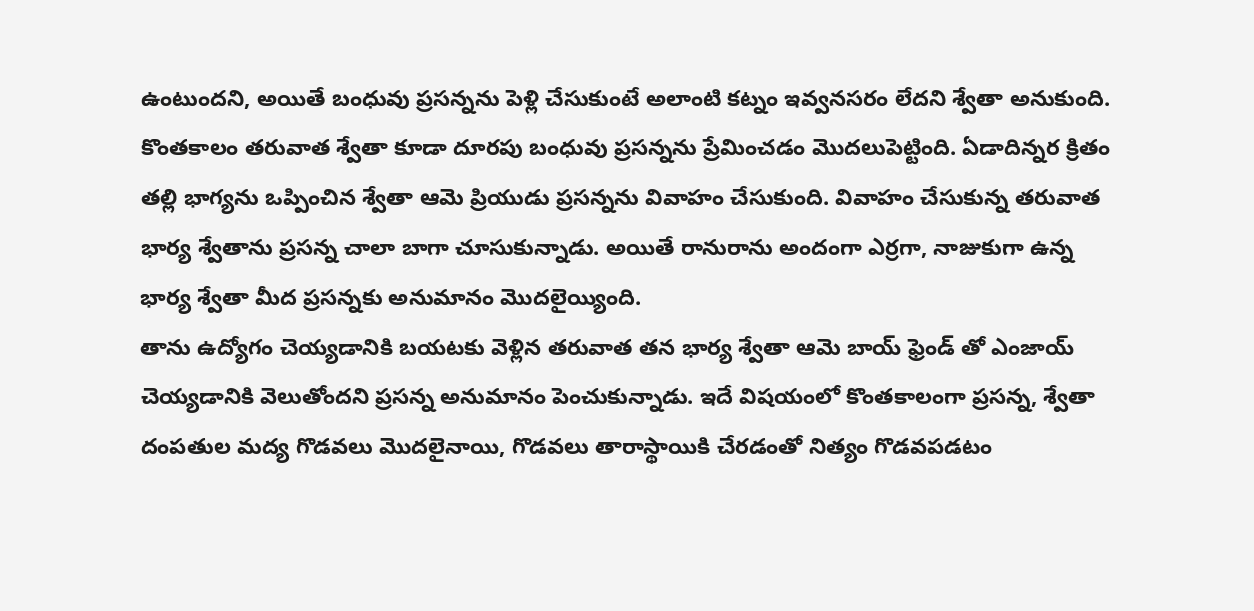ఉంటుందని, అయితే బంధువు ప్రసన్నను పెళ్లి చేసుకుంటే అలాంటి కట్నం ఇవ్వనసరం లేదని శ్వేతా అనుకుంది.
కొంతకాలం తరువాత శ్వేతా కూడా దూరపు బంధువు ప్రసన్నను ప్రేమించడం మొదలుపెట్టింది. ఏడాదిన్నర క్రితం తల్లి భాగ్యను ఒప్పించిన శ్వేతా ఆమె ప్రియుడు ప్రసన్నను వివాహం చేసుకుంది. వివాహం చేసుకున్న తరువాత భార్య శ్వేతాను ప్రసన్న చాలా బాగా చూసుకున్నాడు. అయితే రానురాను అందంగా ఎర్రగా, నాజుకుగా ఉన్న భార్య శ్వేతా మీద ప్రసన్నకు అనుమానం మొదలైయ్యింది.
తాను ఉద్యోగం చెయ్యడానికి బయటకు వెళ్లిన తరువాత తన భార్య శ్వేతా ఆమె బాయ్ ఫ్రెండ్ తో ఎంజాయ్ చెయ్యడానికి వెలుతోందని ప్రసన్న అనుమానం పెంచుకున్నాడు. ఇదే విషయంలో కొంతకాలంగా ప్రసన్న, శ్వేతా దంపతుల మద్య గొడవలు మొదలైనాయి, గొడవలు తారాస్థాయికి చేరడంతో నిత్యం గొడవపడటం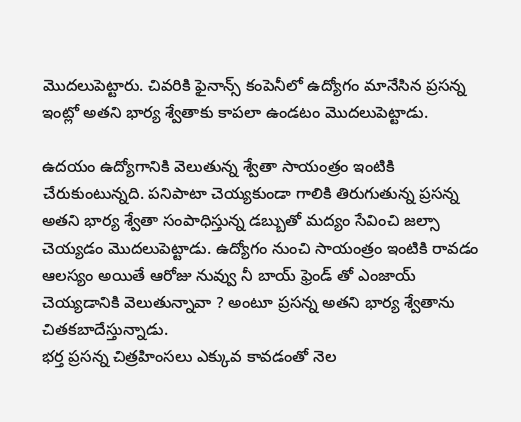మొదలుపెట్టారు. చివరికి ఫైనాన్స్ కంపెనీలో ఉద్యోగం మానేసిన ప్రసన్న ఇంట్లో అతని భార్య శ్వేతాకు కాపలా ఉండటం మొదలుపెట్టాడు.

ఉదయం ఉద్యోగానికి వెలుతున్న శ్వేతా సాయంత్రం ఇంటికి చేరుకుంటున్నది. పనిపాటా చెయ్యకుండా గాలికి తిరుగుతున్న ప్రసన్న అతని భార్య శ్వేతా సంపాధిస్తున్న డబ్బుతో మద్యం సేవించి జల్సా చెయ్యడం మొదలుపెట్టాడు. ఉద్యోగం నుంచి సాయంత్రం ఇంటికి రావడం ఆలస్యం అయితే ఆరోజు నువ్వు నీ బాయ్ ఫ్రెండ్ తో ఎంజాయ్ చెయ్యడానికి వెలుతున్నావా ? అంటూ ప్రసన్న అతని భార్య శ్వేతాను చితకబాదేస్తున్నాడు.
భర్త ప్రసన్న చిత్రహింసలు ఎక్కువ కావడంతో నెల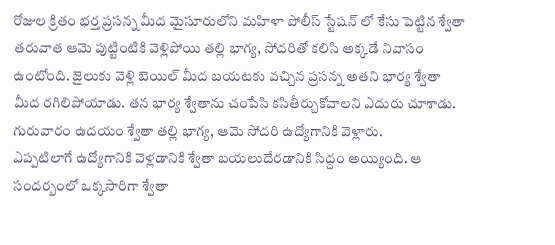రోజుల క్రితం భర్త ప్రసన్న మీద మైసూరులోని మహిళా పోలీస్ స్టేషన్ లో కేసు పెట్టిన శ్వేతా తరువాత ఆమె పుట్టింటికి వెళ్లిపోయి తల్లి భాగ్య, సోదరితో కలిసి అక్కడే నివాసం ఉంటోంది. జైలుకు వెళ్లి బెయిల్ మీద బయటకు వచ్చిన ప్రసన్న అతని భార్య శ్వేతా మీద రగిలిపోయాడు. తన భార్య శ్వేతాను చంపేసి కసితీర్చుకోవాలని ఎదురు చూశాడు. గురువారం ఉదయం శ్వేతా తల్లి భాగ్య, ఆమె సోదరి ఉద్యోగానికి వెళ్లారు.
ఎప్పటిలాగే ఉద్యోగానికి వెళ్లడానికి శ్వేతా బయలుదేరడానికి సిద్దం అయ్యింది. ఆ సందర్బంలో ఒక్కసారిగా శ్వేతా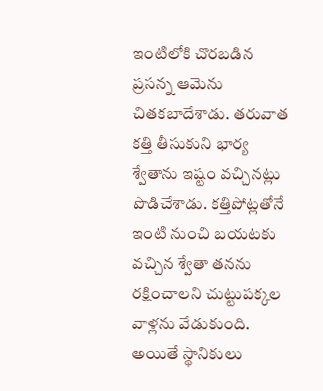ఇంటిలోకి చొరబడిన ప్రసన్న ఆమెను చితకబాదేశాడు. తరువాత కత్తి తీసుకుని భార్య శ్వేతాను ఇష్టం వచ్చినట్లు పొడిచేశాడు. కత్తిపోట్లతోనే ఇంటి నుంచి బయటకు వచ్చిన శ్వేతా తనను రక్షించాలని చుట్టుపక్కల వాళ్లను వేడుకుంది. అయితే స్థానికులు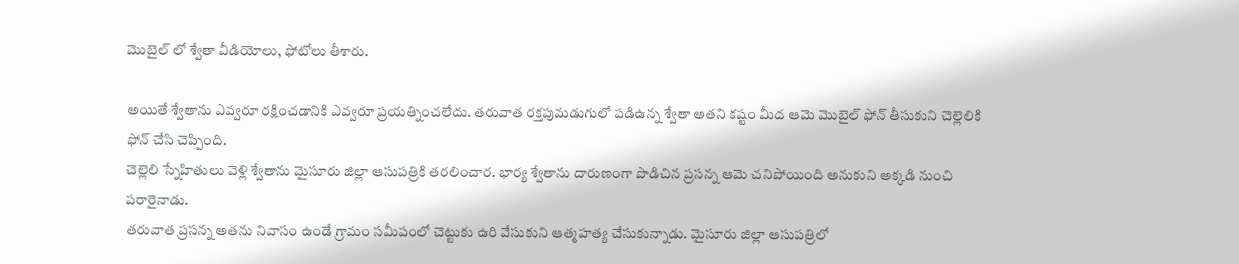మొబైల్ లో శ్వేతా వీడియోలు, ఫోటోలు తీశారు.

అయితే శ్వేతాను ఎవ్వరూ రక్షించడానికి ఎవ్వరూ ప్రయత్నించలేదు. తరువాత రక్తపుమడుగులో పడిఉన్న శ్వేతా అతని కష్టం మీద ఆమె మొబైల్ ఫోన్ తీసుకుని చెల్లెలికి ఫోన్ చేసి చెప్పింది.
చెల్లెలి స్నేహితులు వెళ్లి శ్వేతాను మైసూరు జిల్లా ఆసుపత్రికి తరలించార. భార్య శ్వేతాను దారుణంగా పొడిచిన ప్రసన్న ఆమె చనిపోయింది అనుకుని అక్కడి నుంచి పరారైనాడు.
తరువాత ప్రసన్న అతను నివాసం ఉండే గ్రామం సమీపంలో చెట్టుకు ఉరి వేసుకుని ఆత్మహత్య చేసుకున్నాడు. మైసూరు జిల్లా ఆసుపత్రిలో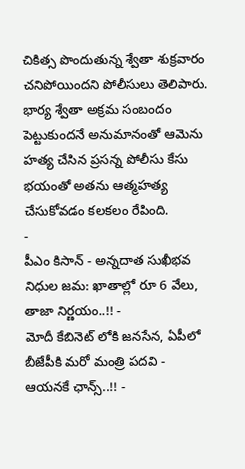చికిత్స పొందుతున్న శ్వేతా శుక్రవారం చనిపోయిందని పోలీసులు తెలిపారు. భార్య శ్వేతా అక్రమ సంబందం పెట్టుకుందనే అనుమానంతో ఆమెను హత్య చేసిన ప్రసన్న పోలీసు కేసు భయంతో అతను ఆత్మహత్య చేసుకోవడం కలకలం రేపింది.
-
పీఎం కిసాన్ - అన్నదాత సుఖీభవ నిధుల జమ: ఖాతాల్లో రూ 6 వేలు, తాజా నిర్ణయం..!! -
మోదీ కేబినెట్ లోకి జనసేన, ఏపీలో బీజేపీకి మరో మంత్రి పదవి - ఆయనకే ఛాన్స్..!! -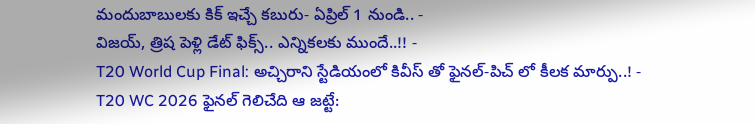మందుబాబులకు కిక్ ఇచ్చే కబురు- ఏప్రిల్ 1 నుండి.. -
విజయ్, త్రిష పెళ్లి డేట్ ఫిక్స్.. ఎన్నికలకు ముందే..!! -
T20 World Cup Final: అచ్చిరాని స్టేడియంలో కివీస్ తో ఫైనల్-పిచ్ లో కీలక మార్పు..! -
T20 WC 2026 ఫైనల్ గెలిచేది ఆ జట్టే: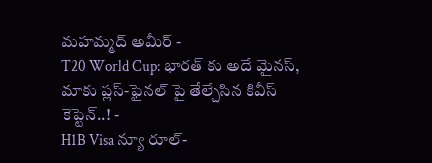మహమ్మద్ అమీర్ -
T20 World Cup: భారత్ కు అదే మైనస్, మాకు ప్లస్-ఫైనల్ పై తేల్చేసిన కివీస్ కెప్టెన్..! -
H1B Visa న్యూ రూల్-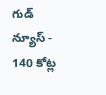గుడ్ న్యూస్ -
140 కోట్ల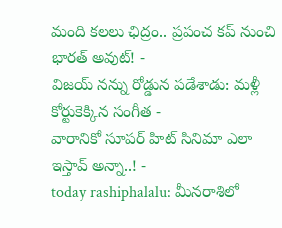మంది కలలు ఛిద్రం.. ప్రపంచ కప్ నుంచి భారత్ అవుట్! -
విజయ్ నన్ను రోడ్డున పడేశాడు: మళ్లీ కోర్టుకెక్కిన సంగీత -
వారానికో సూపర్ హిట్ సినిమా ఎలా ఇస్తావ్ అన్నా..! -
today rashiphalalu: మీనరాశిలో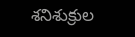శనిశుక్రుల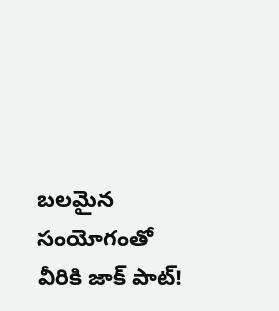బలమైన సంయోగంతో వీరికి జాక్ పాట్!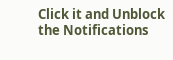Click it and Unblock the Notifications